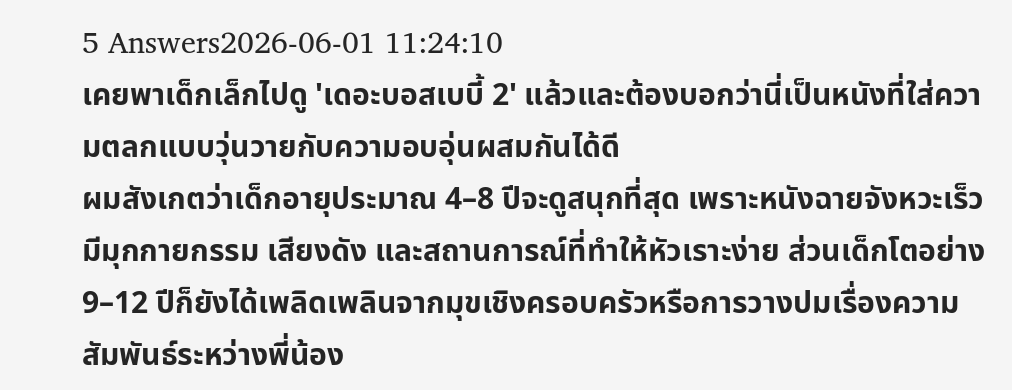5 Answers2026-06-01 11:24:10
เคยพาเด็กเล็กไปดู 'เดอะบอสเบบี้ 2' แล้วและต้องบอกว่านี่เป็นหนังที่ใส่ความตลกแบบวุ่นวายกับความอบอุ่นผสมกันได้ดี
ผมสังเกตว่าเด็กอายุประมาณ 4–8 ปีจะดูสนุกที่สุด เพราะหนังฉายจังหวะเร็ว มีมุกกายกรรม เสียงดัง และสถานการณ์ที่ทำให้หัวเราะง่าย ส่วนเด็กโตอย่าง 9–12 ปีก็ยังได้เพลิดเพลินจากมุขเชิงครอบครัวหรือการวางปมเรื่องความสัมพันธ์ระหว่างพี่น้อง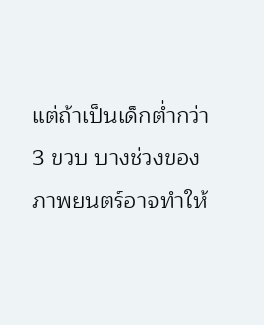แต่ถ้าเป็นเด็กต่ำกว่า 3 ขวบ บางช่วงของภาพยนตร์อาจทำให้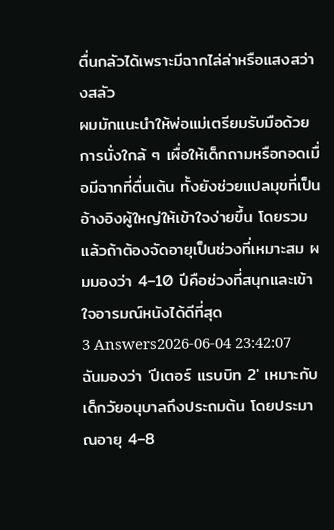ตื่นกลัวได้เพราะมีฉากไล่ล่าหรือแสงสว่างสลัว
ผมมักแนะนำให้พ่อแม่เตรียมรับมือด้วยการนั่งใกล้ ๆ เผื่อให้เด็กถามหรือกอดเมื่อมีฉากที่ตื่นเต้น ทั้งยังช่วยแปลมุขที่เป็นอ้างอิงผู้ใหญ่ให้เข้าใจง่ายขึ้น โดยรวมแล้วถ้าต้องจัดอายุเป็นช่วงที่เหมาะสม ผมมองว่า 4–10 ปีคือช่วงที่สนุกและเข้าใจอารมณ์หนังได้ดีที่สุด
3 Answers2026-06-04 23:42:07
ฉันมองว่า 'ปีเตอร์ แรบบิท 2' เหมาะกับเด็กวัยอนุบาลถึงประถมต้น โดยประมาณอายุ 4–8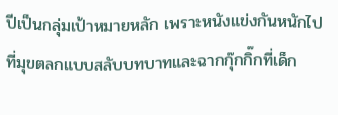ปีเป็นกลุ่มเป้าหมายหลัก เพราะหนังแข่งกันหนักไปที่มุขตลกแบบสลับบทบาทและฉากกุ๊กกิ๊กที่เด็ก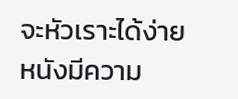จะหัวเราะได้ง่าย
หนังมีความ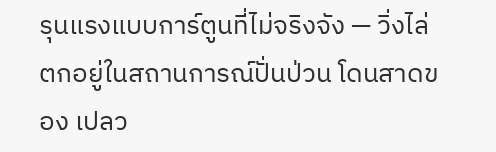รุนแรงแบบการ์ตูนที่ไม่จริงจัง — วิ่งไล่ ตกอยู่ในสถานการณ์ปั่นป่วน โดนสาดของ เปลว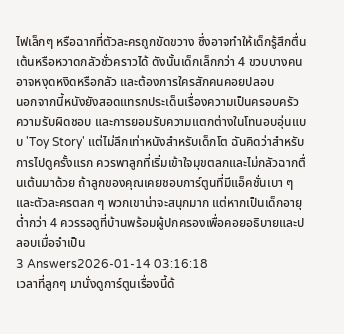ไฟเล็กๆ หรือฉากที่ตัวละครถูกขัดขวาง ซึ่งอาจทำให้เด็กรู้สึกตื่นเต้นหรือหวาดกลัวชั่วคราวได้ ดังนั้นเด็กเล็กกว่า 4 ขวบบางคนอาจหงุดหงิดหรือกลัว และต้องการใครสักคนคอยปลอบ
นอกจากนี้หนังยังสอดแทรกประเด็นเรื่องความเป็นครอบครัว ความรับผิดชอบ และการยอมรับความแตกต่างในโทนอบอุ่นแบบ 'Toy Story' แต่ไม่ลึกเท่าหนังสำหรับเด็กโต ฉันคิดว่าสำหรับการไปดูครั้งแรก ควรพาลูกที่เริ่มเข้าใจมุขตลกและไม่กลัวฉากตื่นเต้นมาด้วย ถ้าลูกของคุณเคยชอบการ์ตูนที่มีแอ็คชั่นเบา ๆ และตัวละครตลก ๆ พวกเขาน่าจะสนุกมาก แต่หากเป็นเด็กอายุต่ำกว่า 4 ควรรอดูที่บ้านพร้อมผู้ปกครองเพื่อคอยอธิบายและปลอบเมื่อจำเป็น
3 Answers2026-01-14 03:16:18
เวลาที่ลูกๆ มานั่งดูการ์ตูนเรื่องนี้ด้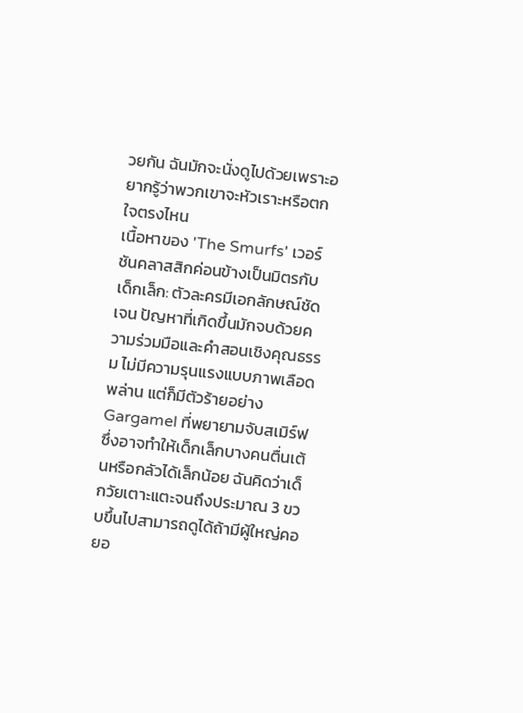วยกัน ฉันมักจะนั่งดูไปด้วยเพราะอยากรู้ว่าพวกเขาจะหัวเราะหรือตกใจตรงไหน
เนื้อหาของ 'The Smurfs' เวอร์ชันคลาสสิกค่อนข้างเป็นมิตรกับเด็กเล็ก: ตัวละครมีเอกลักษณ์ชัดเจน ปัญหาที่เกิดขึ้นมักจบด้วยความร่วมมือและคำสอนเชิงคุณธรรม ไม่มีความรุนแรงแบบภาพเลือดพล่าน แต่ก็มีตัวร้ายอย่าง Gargamel ที่พยายามจับสเมิร์ฟซึ่งอาจทำให้เด็กเล็กบางคนตื่นเต้นหรือกลัวได้เล็กน้อย ฉันคิดว่าเด็กวัยเตาะแตะจนถึงประมาณ 3 ขวบขึ้นไปสามารถดูได้ถ้ามีผู้ใหญ่คอยอ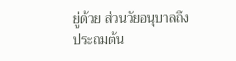ยู่ด้วย ส่วนวัยอนุบาลถึงประถมต้น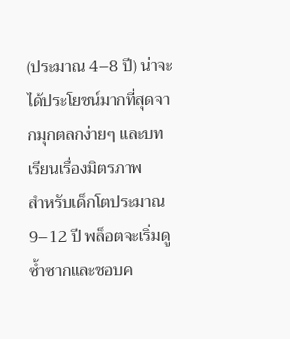(ประมาณ 4–8 ปี) น่าจะได้ประโยชน์มากที่สุดจากมุกตลกง่ายๆ และบทเรียนเรื่องมิตรภาพ
สำหรับเด็กโตประมาณ 9–12 ปี พล็อตจะเริ่มดูซ้ำซากและชอบค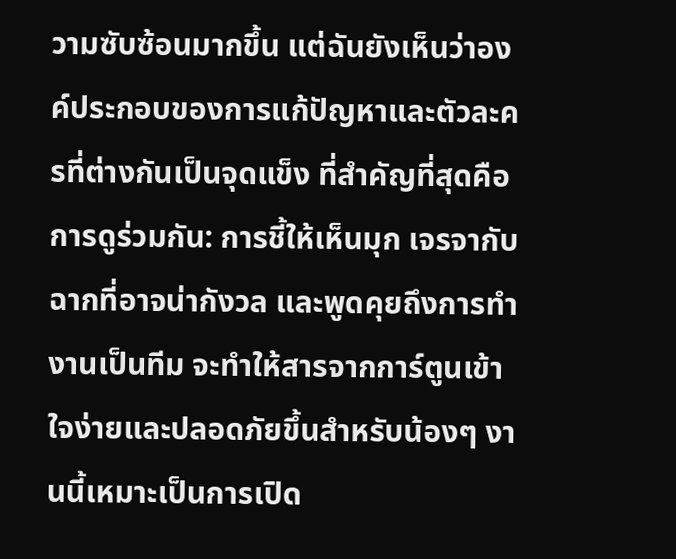วามซับซ้อนมากขึ้น แต่ฉันยังเห็นว่าองค์ประกอบของการแก้ปัญหาและตัวละครที่ต่างกันเป็นจุดแข็ง ที่สำคัญที่สุดคือการดูร่วมกัน: การชี้ให้เห็นมุก เจรจากับฉากที่อาจน่ากังวล และพูดคุยถึงการทำงานเป็นทีม จะทำให้สารจากการ์ตูนเข้าใจง่ายและปลอดภัยขึ้นสำหรับน้องๆ งานนี้เหมาะเป็นการเปิด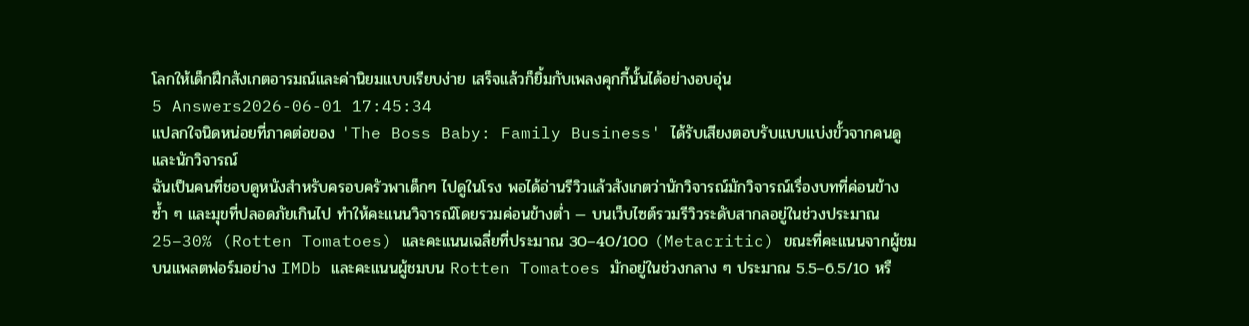โลกให้เด็กฝึกสังเกตอารมณ์และค่านิยมแบบเรียบง่าย เสร็จแล้วก็ยิ้มกับเพลงคุกกี้นั้นได้อย่างอบอุ่น
5 Answers2026-06-01 17:45:34
แปลกใจนิดหน่อยที่ภาคต่อของ 'The Boss Baby: Family Business' ได้รับเสียงตอบรับแบบแบ่งขั้วจากคนดูและนักวิจารณ์
ฉันเป็นคนที่ชอบดูหนังสำหรับครอบครัวพาเด็กๆ ไปดูในโรง พอได้อ่านรีวิวแล้วสังเกตว่านักวิจารณ์มักวิจารณ์เรื่องบทที่ค่อนข้างซ้ำ ๆ และมุขที่ปลอดภัยเกินไป ทำให้คะแนนวิจารณ์โดยรวมค่อนข้างต่ำ — บนเว็บไซต์รวมรีวิวระดับสากลอยู่ในช่วงประมาณ 25–30% (Rotten Tomatoes) และคะแนนเฉลี่ยที่ประมาณ 30–40/100 (Metacritic) ขณะที่คะแนนจากผู้ชมบนแพลตฟอร์มอย่าง IMDb และคะแนนผู้ชมบน Rotten Tomatoes มักอยู่ในช่วงกลาง ๆ ประมาณ 5.5–6.5/10 หรื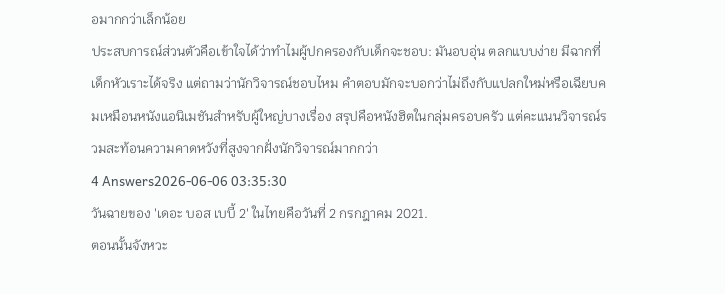อมากกว่าเล็กน้อย
ประสบการณ์ส่วนตัวคือเข้าใจได้ว่าทำไมผู้ปกครองกับเด็กจะชอบ: มันอบอุ่น ตลกแบบง่าย มีฉากที่เด็กหัวเราะได้จริง แต่ถามว่านักวิจารณ์ชอบไหม คำตอบมักจะบอกว่าไม่ถึงกับแปลกใหม่หรือเฉียบคมเหมือนหนังแอนิเมชันสำหรับผู้ใหญ่บางเรื่อง สรุปคือหนังฮิตในกลุ่มครอบครัว แต่คะแนนวิจารณ์รวมสะท้อนความคาดหวังที่สูงจากฝั่งนักวิจารณ์มากกว่า
4 Answers2026-06-06 03:35:30
วันฉายของ 'เดอะ บอส เบบี้ 2' ในไทยคือวันที่ 2 กรกฎาคม 2021.
ตอนนั้นจังหวะ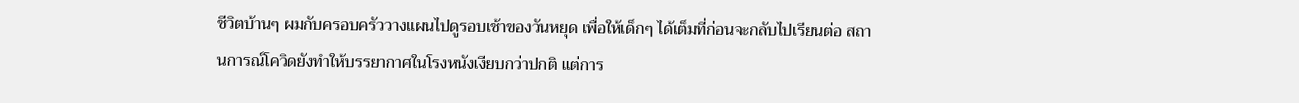ชีวิตบ้านๆ ผมกับครอบครัววางแผนไปดูรอบเช้าของวันหยุด เพื่อให้เด็กๆ ได้เต็มที่ก่อนจะกลับไปเรียนต่อ สถานการณ์โควิดยังทำให้บรรยากาศในโรงหนังเงียบกว่าปกติ แต่การ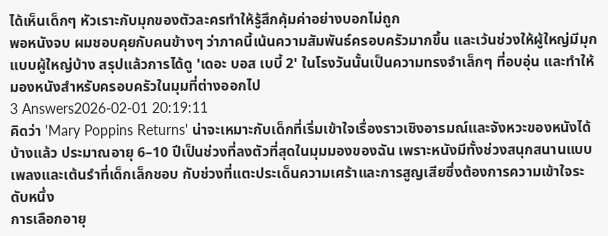ได้เห็นเด็กๆ หัวเราะกับมุกของตัวละครทำให้รู้สึกคุ้มค่าอย่างบอกไม่ถูก
พอหนังจบ ผมชอบคุยกับคนข้างๆ ว่าภาคนี้เน้นความสัมพันธ์ครอบครัวมากขึ้น และเว้นช่วงให้ผู้ใหญ่มีมุกแบบผู้ใหญ่บ้าง สรุปแล้วการได้ดู 'เดอะ บอส เบบี้ 2' ในโรงวันนั้นเป็นความทรงจำเล็กๆ ที่อบอุ่น และทำให้มองหนังสำหรับครอบครัวในมุมที่ต่างออกไป
3 Answers2026-02-01 20:19:11
คิดว่า 'Mary Poppins Returns' น่าจะเหมาะกับเด็กที่เริ่มเข้าใจเรื่องราวเชิงอารมณ์และจังหวะของหนังได้บ้างแล้ว ประมาณอายุ 6–10 ปีเป็นช่วงที่ลงตัวที่สุดในมุมมองของฉัน เพราะหนังมีทั้งช่วงสนุกสนานแบบเพลงและเต้นรำที่เด็กเล็กชอบ กับช่วงที่แตะประเด็นความเศร้าและการสูญเสียซึ่งต้องการความเข้าใจระดับหนึ่ง
การเลือกอายุ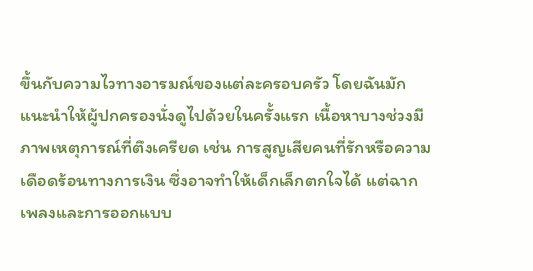ขึ้นกับความไวทางอารมณ์ของแต่ละครอบครัว โดยฉันมักแนะนำให้ผู้ปกครองนั่งดูไปด้วยในครั้งแรก เนื้อหาบางช่วงมีภาพเหตุการณ์ที่ตึงเครียด เช่น การสูญเสียคนที่รักหรือความเดือดร้อนทางการเงิน ซึ่งอาจทำให้เด็กเล็กตกใจได้ แต่ฉากเพลงและการออกแบบ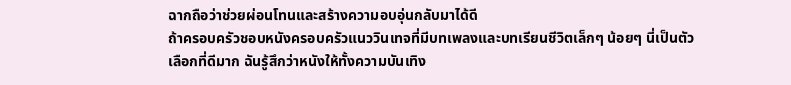ฉากถือว่าช่วยผ่อนโทนและสร้างความอบอุ่นกลับมาได้ดี
ถ้าครอบครัวชอบหนังครอบครัวแนววินเทจที่มีบทเพลงและบทเรียนชีวิตเล็กๆ น้อยๆ นี่เป็นตัวเลือกที่ดีมาก ฉันรู้สึกว่าหนังให้ทั้งความบันเทิง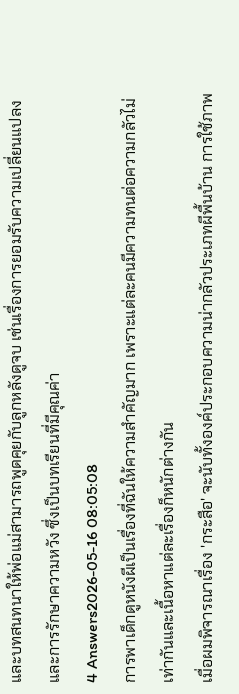และบทสนทนาให้พ่อแม่สามารถพูดคุยกับลูกหลังดูจบ เช่นเรื่องการยอมรับความเปลี่ยนแปลงและการรักษาความหวัง ซึ่งเป็นบทเรียนที่มีคุณค่า
4 Answers2026-05-16 08:05:08
การพาเด็กดูหนังผีเป็นเรื่องที่ฉันให้ความสำคัญมาก เพราะแต่ละคนมีความทนต่อความกลัวไม่เท่ากันและเนื้อหาแต่ละเรื่องก็หนักต่างกัน
เมื่อผมพิจารณาเรื่อง 'กระสือ' จะนับทั้งองค์ประกอบความน่ากลัวประเภทผีพื้นบ้าน การใช้ภาพ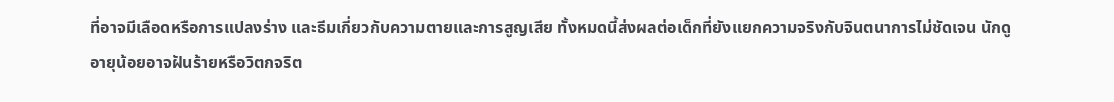ที่อาจมีเลือดหรือการแปลงร่าง และธีมเกี่ยวกับความตายและการสูญเสีย ทั้งหมดนี้ส่งผลต่อเด็กที่ยังแยกความจริงกับจินตนาการไม่ชัดเจน นักดูอายุน้อยอาจฝันร้ายหรือวิตกจริต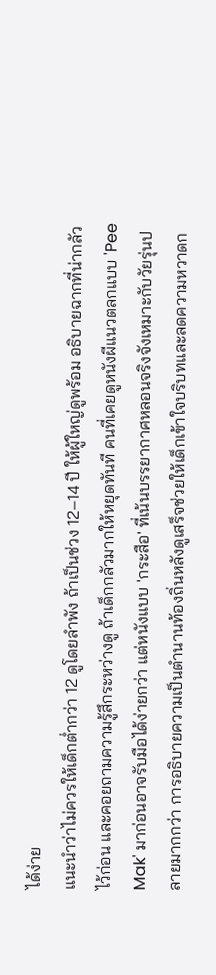ได้ง่าย
แนะนำว่าไม่ควรให้เด็กต่ำกว่า 12 ดูโดยลำพัง ถ้าเป็นช่วง 12–14 ปี ให้ผู้ใหญ่ดูพร้อม อธิบายฉากที่น่ากลัวไว้ก่อน และคอยถามความรู้สึกระหว่างดู ถ้าเด็กกลัวมากให้หยุดทันที คนที่เคยดูหนังผีแนวตลกแบบ 'Pee Mak' มาก่อนอาจรับมือได้ง่ายกว่า แต่หนังแบบ 'กระสือ' ที่เน้นบรรยากาศหลอนจริงจังเหมาะกับวัยรุ่นปลายมากกว่า การอธิบายความเป็นตำนานท้องถิ่นหลังดูเสร็จช่วยให้เด็กเข้าใจบริบทและลดความหวาดก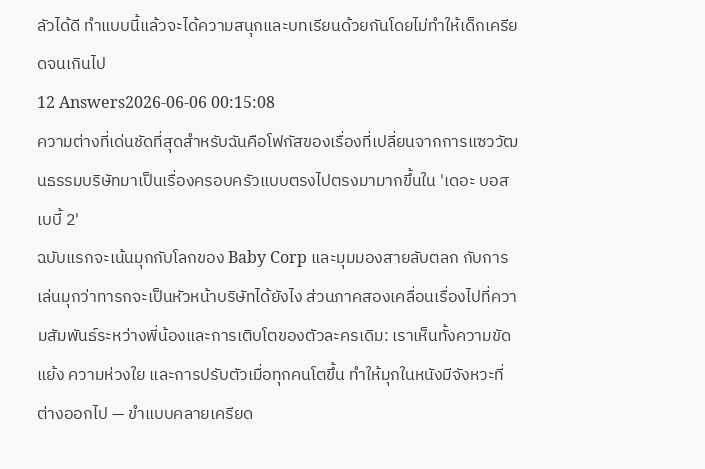ลัวได้ดี ทำแบบนี้แล้วจะได้ความสนุกและบทเรียนด้วยกันโดยไม่ทำให้เด็กเครียดจนเกินไป
12 Answers2026-06-06 00:15:08
ความต่างที่เด่นชัดที่สุดสำหรับฉันคือโฟกัสของเรื่องที่เปลี่ยนจากการแซววัฒนธรรมบริษัทมาเป็นเรื่องครอบครัวแบบตรงไปตรงมามากขึ้นใน 'เดอะ บอส เบบี้ 2'
ฉบับแรกจะเน้นมุกกับโลกของ Baby Corp และมุมมองสายลับตลก กับการเล่นมุกว่าทารกจะเป็นหัวหน้าบริษัทได้ยังไง ส่วนภาคสองเคลื่อนเรื่องไปที่ความสัมพันธ์ระหว่างพี่น้องและการเติบโตของตัวละครเดิม: เราเห็นทั้งความขัดแย้ง ความห่วงใย และการปรับตัวเมื่อทุกคนโตขึ้น ทำให้มุกในหนังมีจังหวะที่ต่างออกไป — ขำแบบคลายเครียด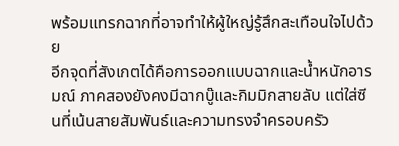พร้อมแทรกฉากที่อาจทำให้ผู้ใหญ่รู้สึกสะเทือนใจไปด้วย
อีกจุดที่สังเกตได้คือการออกแบบฉากและน้ำหนักอารมณ์ ภาคสองยังคงมีฉากบู๊และกิมมิกสายลับ แต่ใส่ซีนที่เน้นสายสัมพันธ์และความทรงจำครอบครัว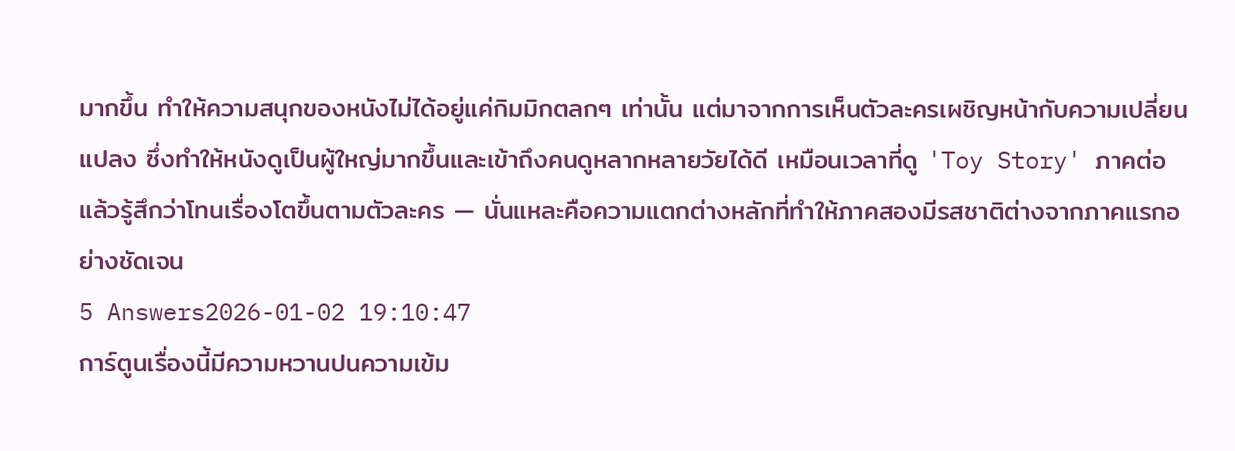มากขึ้น ทำให้ความสนุกของหนังไม่ได้อยู่แค่กิมมิกตลกๆ เท่านั้น แต่มาจากการเห็นตัวละครเผชิญหน้ากับความเปลี่ยนแปลง ซึ่งทำให้หนังดูเป็นผู้ใหญ่มากขึ้นและเข้าถึงคนดูหลากหลายวัยได้ดี เหมือนเวลาที่ดู 'Toy Story' ภาคต่อแล้วรู้สึกว่าโทนเรื่องโตขึ้นตามตัวละคร — นั่นแหละคือความแตกต่างหลักที่ทำให้ภาคสองมีรสชาติต่างจากภาคแรกอย่างชัดเจน
5 Answers2026-01-02 19:10:47
การ์ตูนเรื่องนี้มีความหวานปนความเข้ม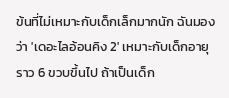ข้นที่ไม่เหมาะกับเด็กเล็กมากนัก ฉันมองว่า 'เดอะไลอ้อนคิง 2' เหมาะกับเด็กอายุราว 6 ขวบขึ้นไป ถ้าเป็นเด็ก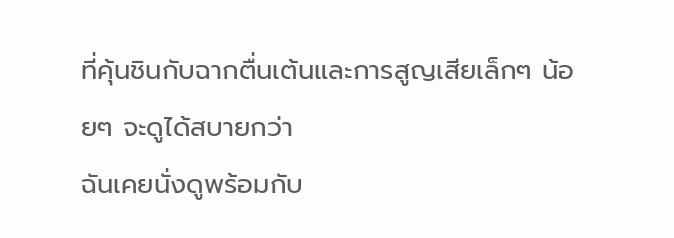ที่คุ้นชินกับฉากตื่นเต้นและการสูญเสียเล็กๆ น้อยๆ จะดูได้สบายกว่า
ฉันเคยนั่งดูพร้อมกับ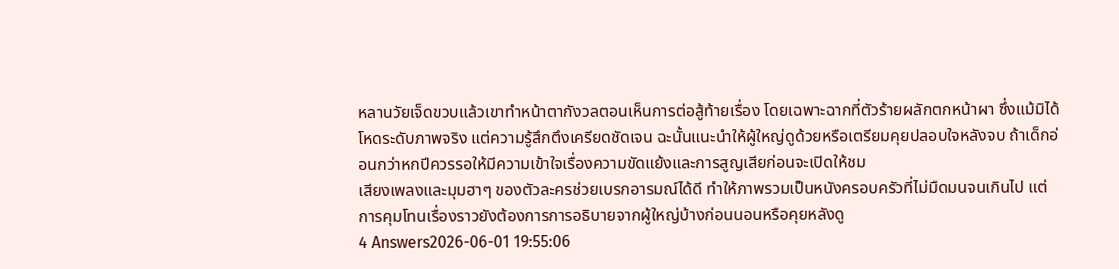หลานวัยเจ็ดขวบแล้วเขาทำหน้าตากังวลตอนเห็นการต่อสู้ท้ายเรื่อง โดยเฉพาะฉากที่ตัวร้ายผลักตกหน้าผา ซึ่งแม้มิได้โหดระดับภาพจริง แต่ความรู้สึกตึงเครียดชัดเจน ฉะนั้นแนะนำให้ผู้ใหญ่ดูด้วยหรือเตรียมคุยปลอบใจหลังจบ ถ้าเด็กอ่อนกว่าหกปีควรรอให้มีความเข้าใจเรื่องความขัดแย้งและการสูญเสียก่อนจะเปิดให้ชม
เสียงเพลงและมุมฮาๆ ของตัวละครช่วยเบรกอารมณ์ได้ดี ทำให้ภาพรวมเป็นหนังครอบครัวที่ไม่มืดมนจนเกินไป แต่การคุมโทนเรื่องราวยังต้องการการอธิบายจากผู้ใหญ่บ้างก่อนนอนหรือคุยหลังดู
4 Answers2026-06-01 19:55:06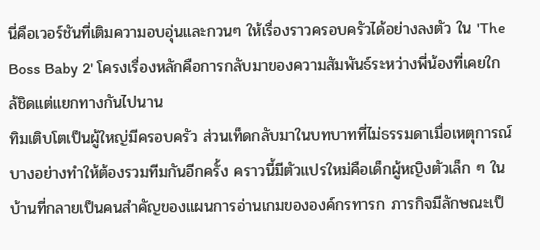นี่คือเวอร์ชันที่เติมความอบอุ่นและกวนๆ ให้เรื่องราวครอบครัวได้อย่างลงตัว ใน 'The Boss Baby 2' โครงเรื่องหลักคือการกลับมาของความสัมพันธ์ระหว่างพี่น้องที่เคยใกล้ชิดแต่แยกทางกันไปนาน
ทิมเติบโตเป็นผู้ใหญ่มีครอบครัว ส่วนเท็ดกลับมาในบทบาทที่ไม่ธรรมดาเมื่อเหตุการณ์บางอย่างทำให้ต้องรวมทีมกันอีกครั้ง คราวนี้มีตัวแปรใหม่คือเด็กผู้หญิงตัวเล็ก ๆ ในบ้านที่กลายเป็นคนสำคัญของแผนการอ่านเกมขององค์กรทารก ภารกิจมีลักษณะเป็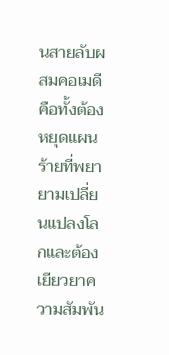นสายลับผสมคอเมดี คือทั้งต้องหยุดแผนร้ายที่พยายามเปลี่ยนแปลงโลกและต้องเยียวยาความสัมพัน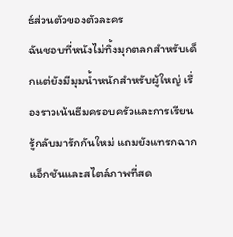ธ์ส่วนตัวของตัวละคร
ฉันชอบที่หนังไม่ทิ้งมุกตลกสำหรับเด็กแต่ยังมีมุมน้ำหนักสำหรับผู้ใหญ่ เรื่องราวเน้นธีมครอบครัวและการเรียนรู้กลับมารักกันใหม่ แถมยังแทรกฉากแอ็กชันและสไตล์ภาพที่สด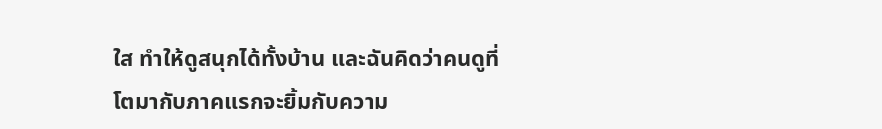ใส ทำให้ดูสนุกได้ทั้งบ้าน และฉันคิดว่าคนดูที่โตมากับภาคแรกจะยิ้มกับความ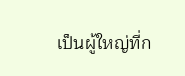เป็นผู้ใหญ่ที่ก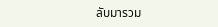ลับมารวม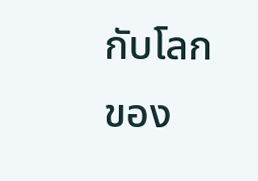กับโลกของ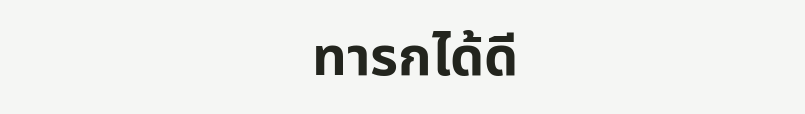ทารกได้ดี